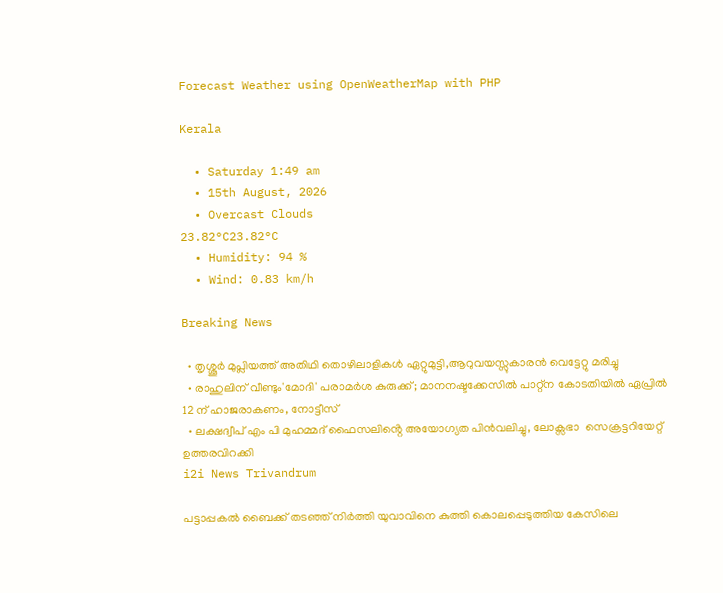Forecast Weather using OpenWeatherMap with PHP

Kerala

  • Saturday 1:49 am
  • 15th August, 2026
  • Overcast Clouds
23.82°C23.82°C
  • Humidity: 94 %
  • Wind: 0.83 km/h

Breaking News

  • തൃശ്ശൂർ മുപ്ലിയത്ത് അതിഥി തൊഴിലാളികൾ ഏറ്റുമുട്ടി,ആറുവയസ്സുകാരൻ വെട്ടേറ്റു മരിച്ചു
  • രാഹുലിന് വീണ്ടും'മോദി' പരാമര്‍ശ കുരുക്ക്; മാനനഷ്ടക്കേസിൽ പാറ്റ്ന കോടതിയിൽ ഏപ്രിൽ 12 ന് ഹാജരാകണം, നോട്ടീസ്
  • ലക്ഷദ്വീപ് എം പി മുഹമ്മദ് ഫൈസലിൻ്റെ അയോഗ്യത പിൻവലിച്ചു, ലോക്സഭാ  സെക്രട്ടറിയേറ്റ് ഉത്തരവിറക്കി
i2i News Trivandrum

പട്ടാപ്പകൽ ബൈക്ക് തടഞ്ഞ് നിർത്തി യുവാവിനെ കുത്തി കൊലപ്പെടുത്തിയ കേസിലെ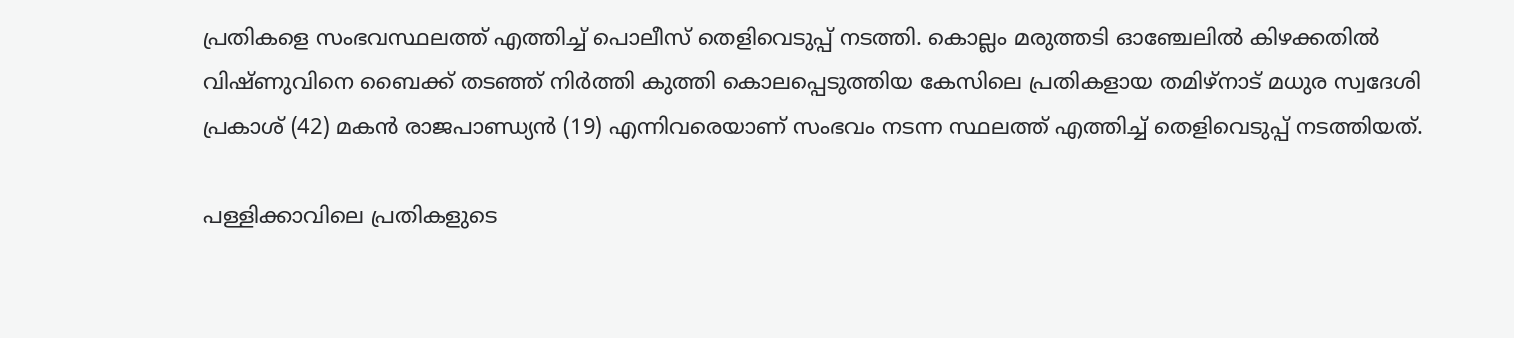പ്രതികളെ സംഭവസ്ഥലത്ത് എത്തിച്ച് പൊലീസ് തെളിവെടുപ്പ് നടത്തി. കൊല്ലം മരുത്തടി ഓഞ്ചേലിൽ കിഴക്കതിൽ വിഷ്ണുവിനെ ബൈക്ക് തടഞ്ഞ് നിർത്തി കുത്തി കൊലപ്പെടുത്തിയ കേസിലെ പ്രതികളായ തമിഴ്‌നാട് മധുര സ്വദേശി പ്രകാശ് (42) മകൻ രാജപാണ്ഡ്യൻ (19) എന്നിവരെയാണ് സംഭവം നടന്ന സ്ഥലത്ത് എത്തിച്ച് തെളിവെടുപ്പ് നടത്തിയത്.

പള്ളിക്കാവിലെ പ്രതികളുടെ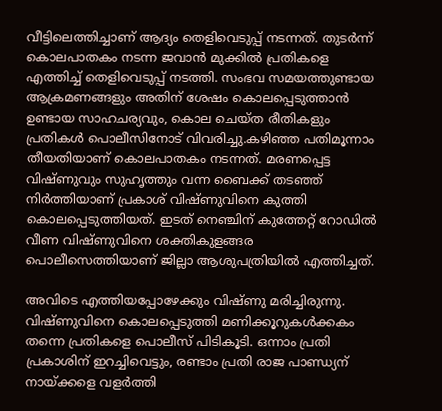വീട്ടിലെത്തിച്ചാണ് ആദ്യം തെളിവെടുപ്പ് നടന്നത്. തുടർന്ന് കൊലപാതകം നടന്ന ജവാൻ മുക്കിൽ പ്രതികളെ എത്തിച്ച് തെളിവെടുപ്പ് നടത്തി. സംഭവ സമയത്തുണ്ടായ ആക്രമണങ്ങളും അതിന് ശേഷം കൊലപ്പെടുത്താൻ ഉണ്ടായ സാഹചര്യവും, കൊല ചെയ്ത രീതികളും പ്രതികൾ പൊലീസിനോട് വിവരിച്ചു.കഴിഞ്ഞ പതിമൂന്നാം തീയതിയാണ് കൊലപാതകം നടന്നത്. മരണപ്പെട്ട വിഷ്ണുവും സുഹൃത്തും വന്ന ബൈക്ക് തടഞ്ഞ് നിർത്തിയാണ് പ്രകാശ് വിഷ്ണുവിനെ കുത്തി കൊലപ്പെടുത്തിയത്. ഇടത് നെഞ്ചിന് കുത്തേറ്റ് റോഡിൽ വീണ വിഷ്ണുവിനെ ശക്തികുളങ്ങര പൊലീസെത്തിയാണ് ജില്ലാ ആശുപത്രിയിൽ എത്തിച്ചത്.

അവിടെ എത്തിയപ്പോഴേക്കും വിഷ്ണു മരിച്ചിരുന്നു. വിഷ്ണുവിനെ കൊലപ്പെടുത്തി മണിക്കൂറുകൾക്കകം തന്നെ പ്രതികളെ പൊലീസ് പിടികൂടി. ഒന്നാം പ്രതി പ്രകാശിന് ഇറച്ചിവെട്ടും, രണ്ടാം പ്രതി രാജ പാണ്ഡ്യന് നായ്ക്കളെ വളർത്തി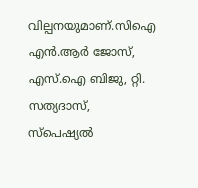വില്പനയുമാണ്.സിഐ എൻ.ആർ ജോസ്, എസ്.ഐ ബിജു, റ്റി. സത്യദാസ്, സ്‌പെഷ്യൽ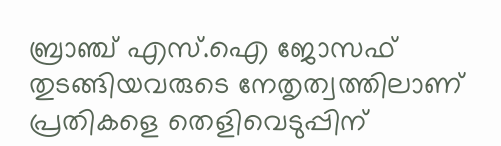ബ്രാഞ്ച് എസ്.ഐ ജോസഫ് തുടങ്ങിയവരുടെ നേതൃത്വത്തിലാണ് പ്രതികളെ തെളിവെടുപ്പിന്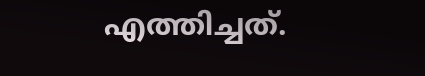എത്തിച്ചത്.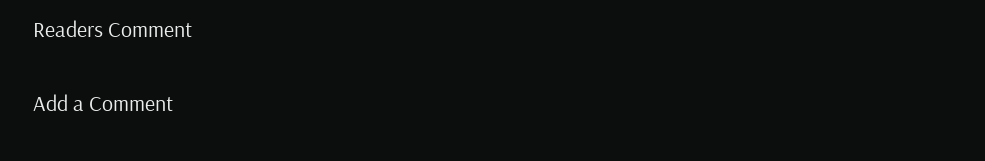Readers Comment

Add a Comment